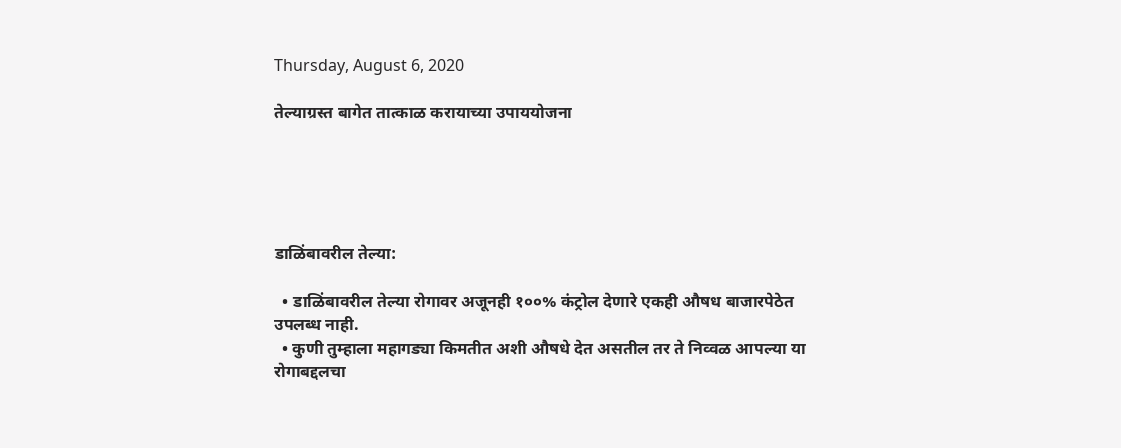Thursday, August 6, 2020

तेल्याग्रस्त बागेत तात्काळ करायाच्या उपाययोजना





डाळिंबावरील तेल्या:

  • डाळिंबावरील तेल्या रोगावर अजूनही १००% कंट्रोल देणारे एकही औषध बाजारपेठेत उपलब्ध नाही.
  • कुणी तुम्हाला महागड्या किमतीत अशी औषधे देत असतील तर ते निव्वळ आपल्या या रोगाबद्दलचा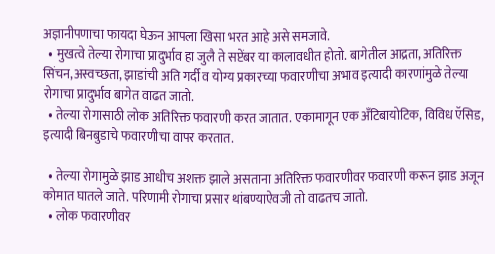अज्ञानीपणाचा फायदा घेऊन आपला खिसा भरत आहे असे समजावे.
  • मुखत्वे तेल्या रोगाचा प्रादुर्भाव हा जुलै ते सप्टेंबर या कालावधीत होतो. बागेतील आद्रता, अतिरिक्त सिंचन,अस्वच्छता, झाडांची अति गर्दी व योग्य प्रकारच्या फवारणीचा अभाव इत्यादी कारणांमुळे तेल्या रोगाचा प्रादुर्भाव बागेत वाढत जातो.
  • तेल्या रोगासाठी लोक अतिरिक्त फवारणी करत जातात. एकामागून एक अँटिबायोटिक, विविध ऍसिड, इत्यादी बिनबुडाचे फवारणीचा वापर करतात.

  • तेल्या रोगामुळे झाड आधीच अशक्त झाले असताना अतिरिक्त फवारणीवर फवारणी करून झाड अजून कोमात घातले जाते. परिणामी रोगाचा प्रसार थांबण्याऐवजी तो वाढतच जातो.
  • लोक फवारणीवर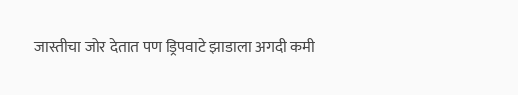जास्तीचा जोर देतात पण ड्रिपवाटे झाडाला अगदी कमी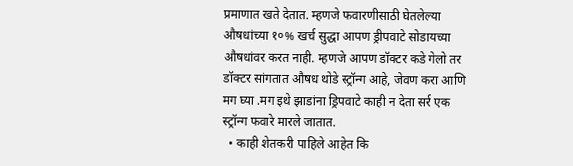प्रमाणात खते देतात. म्हणजे फवारणीसाठी घेतलेल्या औषधांच्या १०% खर्च सुद्धा आपण ड्रीपवाटे सोडायच्या औषधांवर करत नाही. म्हणजे आपण डॉक्टर कडे गेलो तर डॉक्टर सांगतात औषध थोडे स्ट्रॉन्ग आहे, जेवण करा आणि मग घ्या .मग इथे झाडांना ड्रिपवाटे काही न देता सर्र एक स्ट्रॉन्ग फवारे मारले जातात.
  • काही शेतकरी पाहिले आहेत कि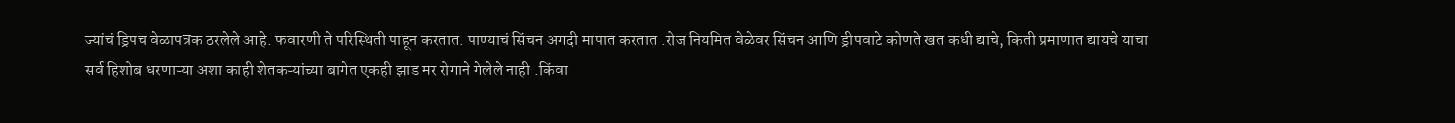ज्यांचं ड्रिपच वेळापत्रक ठरलेले आहे. फवारणी ते परिस्थिती पाहून करतात. पाण्याचं सिंचन अगदी मापात करतात .रोज नियमित वेळेवर सिंचन आणि ड्रीपवाटे कोणते खत कधी द्याचे, किती प्रमाणात द्यायचे याचा सर्व हिशोब धरणाऱ्या अशा काही शेतकऱ्यांच्या बागेत एकही झाड मर रोगाने गेलेले नाही .किंवा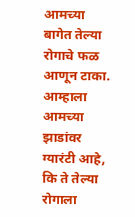आमच्या बागेत तेल्या रोगाचे फळ आणून टाका. आम्हाला आमच्या झाडांवर ग्यारंटी आहे, कि ते तेल्या रोगाला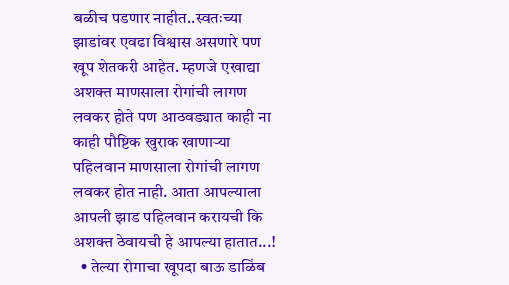बळीच पडणार नाहीत..स्वतःच्या झाडांवर एवढा विश्वास असणारे पण खूप शेतकरी आहेत. म्हणजे एखाद्या अशक्त माणसाला रोगांची लागण लवकर होते पण आठवड्यात काही ना काही पौष्टिक खुराक खाणाऱ्या पहिलवान माणसाला रोगांची लागण लवकर होत नाही. आता आपल्याला आपली झाड पहिलवान करायची कि अशक्त ठेवायची हे आपल्या हातात...!
  • तेल्या रोगाचा खूपदा बाऊ डाळिंब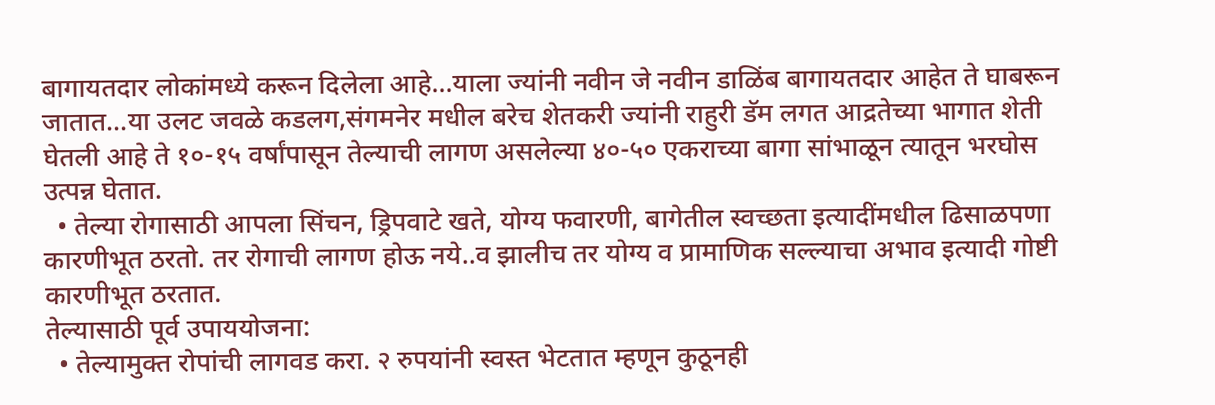बागायतदार लोकांमध्ये करून दिलेला आहे...याला ज्यांनी नवीन जे नवीन डाळिंब बागायतदार आहेत ते घाबरून जातात...या उलट जवळे कडलग,संगमनेर मधील बरेच शेतकरी ज्यांनी राहुरी डॅम लगत आद्रतेच्या भागात शेती घेतली आहे ते १०-१५ वर्षांपासून तेल्याची लागण असलेल्या ४०-५० एकराच्या बागा सांभाळून त्यातून भरघोस उत्पन्न घेतात.
  • तेल्या रोगासाठी आपला सिंचन, ड्रिपवाटे खते, योग्य फवारणी, बागेतील स्वच्छता इत्यादींमधील ढिसाळपणा कारणीभूत ठरतो. तर रोगाची लागण होऊ नये..व झालीच तर योग्य व प्रामाणिक सल्ल्याचा अभाव इत्यादी गोष्टी कारणीभूत ठरतात.
तेल्यासाठी पूर्व उपाययोजना:
  • तेल्यामुक्त रोपांची लागवड करा. २ रुपयांनी स्वस्त भेटतात म्हणून कुठूनही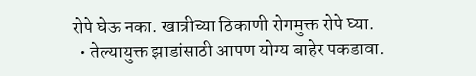रोपे घेऊ नका. खात्रीच्या ठिकाणी रोगमुक्त रोपे घ्या.
  • तेल्यायुक्त झाडांसाठी आपण योग्य बाहेर पकडावा.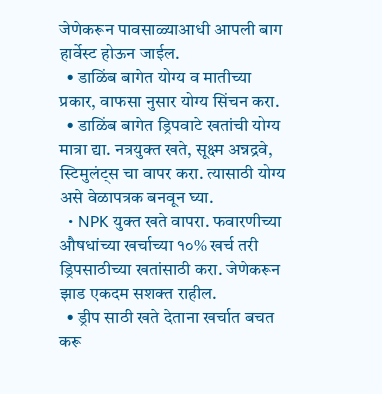जेणेकरून पावसाळ्याआधी आपली बाग हार्वेस्ट होऊन जाईल.
  • डाळिंब बागेत योग्य व मातीच्या प्रकार, वाफसा नुसार योग्य सिंचन करा.
  • डाळिंब बागेत ड्रिपवाटे खतांची योग्य मात्रा द्या. नत्रयुक्त खते, सूक्ष्म अन्नद्रवे, स्टिमुलंट्स चा वापर करा. त्यासाठी योग्य असे वेळापत्रक बनवून घ्या.
  • NPK युक्त खते वापरा. फवारणीच्या औषधांच्या खर्चाच्या १०% खर्च तरी ड्रिपसाठीच्या खतांसाठी करा. जेणेकरून झाड एकदम सशक्त राहील.
  • ड्रीप साठी खते देताना खर्चात बचत करू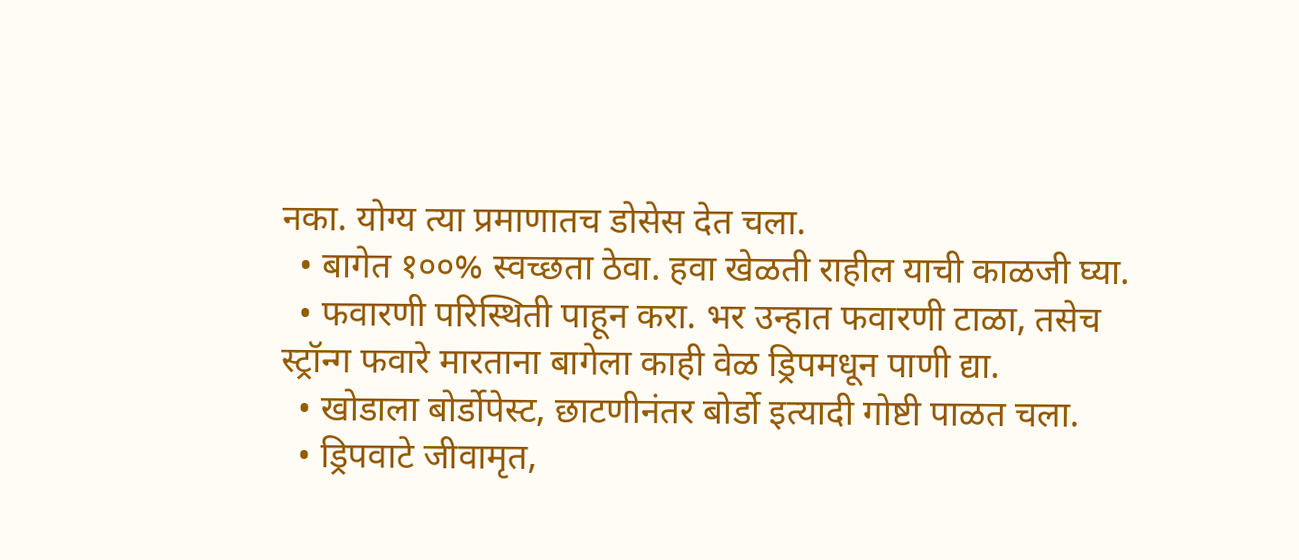नका. योग्य त्या प्रमाणातच डोसेस देत चला.
  • बागेत १००% स्वच्छता ठेवा. हवा खेळती राहील याची काळजी घ्या.
  • फवारणी परिस्थिती पाहून करा. भर उन्हात फवारणी टाळा, तसेच स्ट्रॉन्ग फवारे मारताना बागेला काही वेळ ड्रिपमधून पाणी द्या.
  • खोडाला बोर्डोपेस्ट, छाटणीनंतर बोर्डो इत्यादी गोष्टी पाळत चला.
  • ड्रिपवाटे जीवामृत,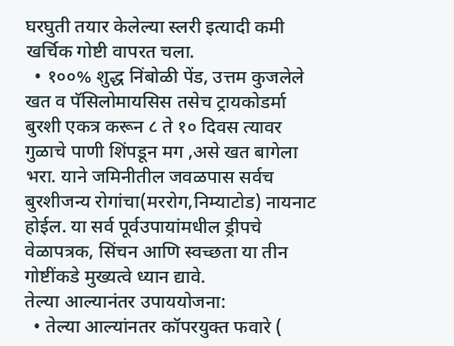घरघुती तयार केलेल्या स्लरी इत्यादी कमी खर्चिक गोष्टी वापरत चला.
  • १००% शुद्ध निंबोळी पेंड, उत्तम कुजलेले खत व पॅसिलोमायसिस तसेच ट्रायकोडर्मा बुरशी एकत्र करून ८ ते १० दिवस त्यावर गुळाचे पाणी शिंपडून मग ,असे खत बागेला भरा. याने जमिनीतील जवळपास सर्वच बुरशीजन्य रोगांचा(मररोग,निम्याटोड) नायनाट होईल. या सर्व पूर्वउपायांमधील ड्रीपचे वेळापत्रक, सिंचन आणि स्वच्छता या तीन गोष्टींकडे मुख्यत्वे ध्यान द्यावे.
तेल्या आल्यानंतर उपाययोजना:
  • तेल्या आल्यांनतर कॉपरयुक्त फवारे (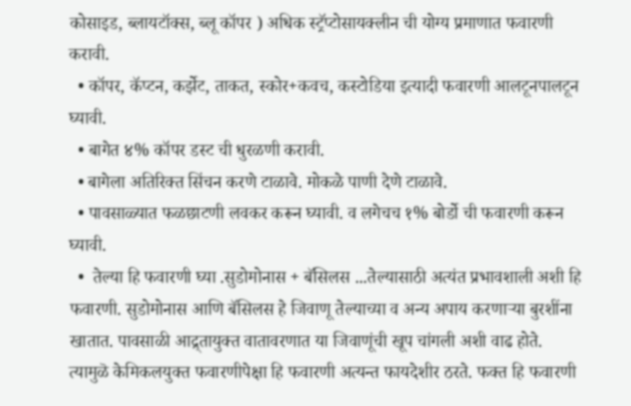कोसाइड, ब्लायटॉक्स, ब्लू कॉपर ) अधिक स्ट्रॅप्टोसायक्लीन ची योग्य प्रमाणात फवारणी करावी.
  • कॉपर, कॅप्टन, कर्झेट, ताकत, स्कोर+कवच, कस्टोडिया इत्यादी फवारणी आलटूनपालटून घ्यावी.
  • बागेत ४% कॉपर डस्ट ची धुरळणी करावी.
  • बागेला अतिरिक्त सिंचन करणे टाळावे. मोकळे पाणी देणे टाळावे.
  • पावसाळ्यात फळछाटणी लवकर करून घ्यावी. व लगेचच १% बोर्डो ची फवारणी करून घ्यावी.
  •  तेल्या हि फवारणी घ्या .सुडोमोनास + बॅसिलस ...तेल्यासाठी अत्यंत प्रभावशाली अशी हि फवारणी. सुडोमोनास आणि बॅसिलस हे जिवाणू तेल्याच्या व अन्य अपाय करणाऱ्या बुरशींना खातात. पावसाळी आद्र्तायुक्त वातावरणात या जिवाणूंची खूप चांगली अशी वाढ होते. त्यामुळॆ केमिकलयुक्त फवारणीपेक्षा हि फवारणी अत्यन्त फायदेशीर ठरते. फक्त हि फवारणी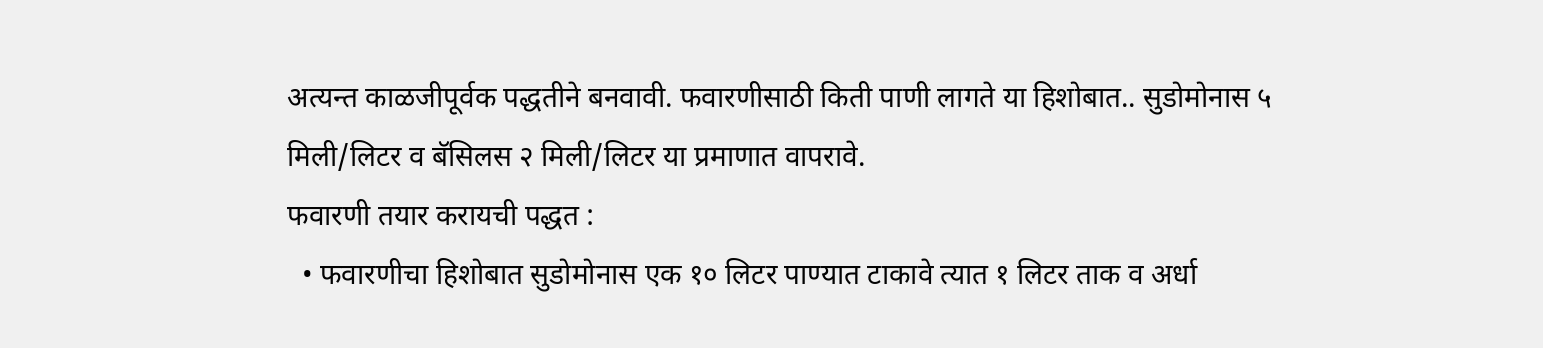अत्यन्त काळजीपूर्वक पद्धतीने बनवावी. फवारणीसाठी किती पाणी लागते या हिशोबात.. सुडोमोनास ५ मिली/लिटर व बॅसिलस २ मिली/लिटर या प्रमाणात वापरावे.
फवारणी तयार करायची पद्धत :
  • फवारणीचा हिशोबात सुडोमोनास एक १० लिटर पाण्यात टाकावे त्यात १ लिटर ताक व अर्धा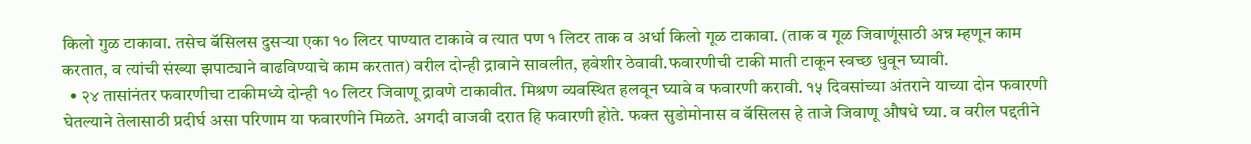किलो गुळ टाकावा. तसेच बॅसिलस दुसऱ्या एका १० लिटर पाण्यात टाकावे व त्यात पण १ लिटर ताक व अर्धा किलो गूळ टाकावा. (ताक व गूळ जिवाणूंसाठी अन्न म्हणून काम करतात, व त्यांची संख्या झपाट्याने वाढविण्याचे काम करतात) वरील दोन्ही द्रावाने सावलीत, हवेशीर ठेवावी.फवारणीची टाकी माती टाकून स्वच्छ धुवून घ्यावी.
  • २४ तासांनंतर फवारणीचा टाकीमध्ये दोन्ही १० लिटर जिवाणू द्रावणे टाकावीत. मिश्रण व्यवस्थित हलवून घ्यावे व फवारणी करावी. १५ दिवसांच्या अंतराने याच्या दोन फवारणी घेतल्याने तेलासाठी प्रदीर्घ असा परिणाम या फवारणीने मिळते. अगदी वाजवी दरात हि फवारणी होते. फक्त सुडोमोनास व बॅसिलस हे ताजे जिवाणू औषधे घ्या. व वरील पद्दतीने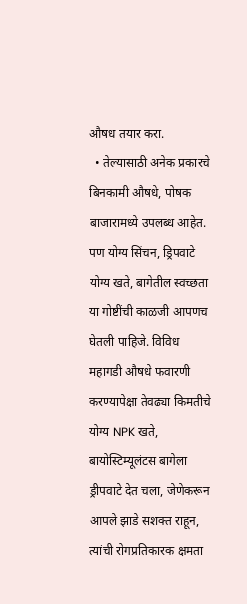औषध तयार करा.
  • तेल्यासाठी अनेक प्रकारचे बिनकामी औषधे, पोषक बाजारामध्ये उपलब्ध आहेत. पण योग्य सिंचन, ड्रिपवाटे योग्य खते, बागेतील स्वच्छता या गोष्टींची काळजी आपणच घेतली पाहिजे. विविध महागडी औषधे फवारणी करण्यापेक्षा तेवढ्या किमतीचे योग्य NPK खते, बायोस्टिम्यूलंटस बागेला ड्रीपवाटे देत चला, जेणेकरून आपले झाडे सशक्त राहून, त्यांची रोगप्रतिकारक क्षमता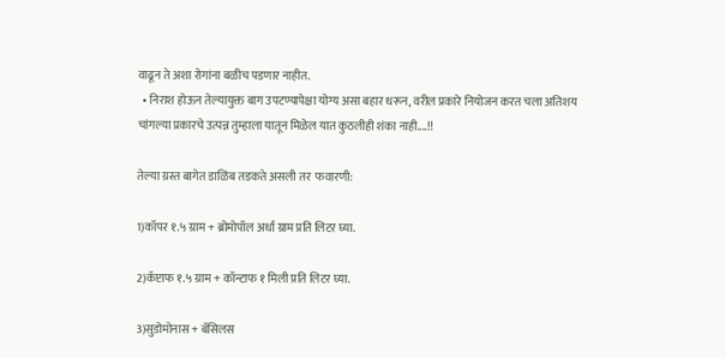वाढून ते अशा रोगांना बळीच पडणार नाहीत.
  • निराश होऊन तेल्यायुक्त बाग उपटण्यापेक्षा योग्य असा बहार धरून, वरील प्रकारे नियोजन करत चला अतिशय चांगल्या प्रकारचे उत्पन्न तुम्हाला यातून मिळेल यात कुठलीही शंका नाही....!!

तेल्या ग्रस्त बागेत डाळिंब तडकते असली तर  फवारणी:

1)कॉपर १.५ ग्राम + ब्रोमोपॉल अर्धा ग्राम प्रति लिटर घ्या.

2)कॅप्टाफ १.५ ग्राम + कॉन्टाफ १ मिली प्रति लिटर घ्या.

3)सुडोमोनास + बॅसिलस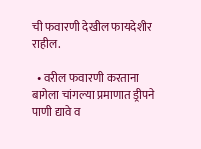ची फवारणी देखील फायदेशीर राहील.

  • वरील फवारणी करताना बागेला चांगल्या प्रमाणात ड्रीपने पाणी द्यावे व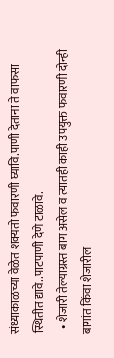संध्याकाळच्या वेळेत शक्यतो फवारणी घ्यावि.पाणी देताना ते वाफसा स्थितीत द्यावे..पाटपाणी देणे टाळावे.
  • शेजारी तेल्याग्रस्त बाग असेल व त्यातही काही उपयुक्त फवारणी दोन्ही बागांत किंवा शेजारील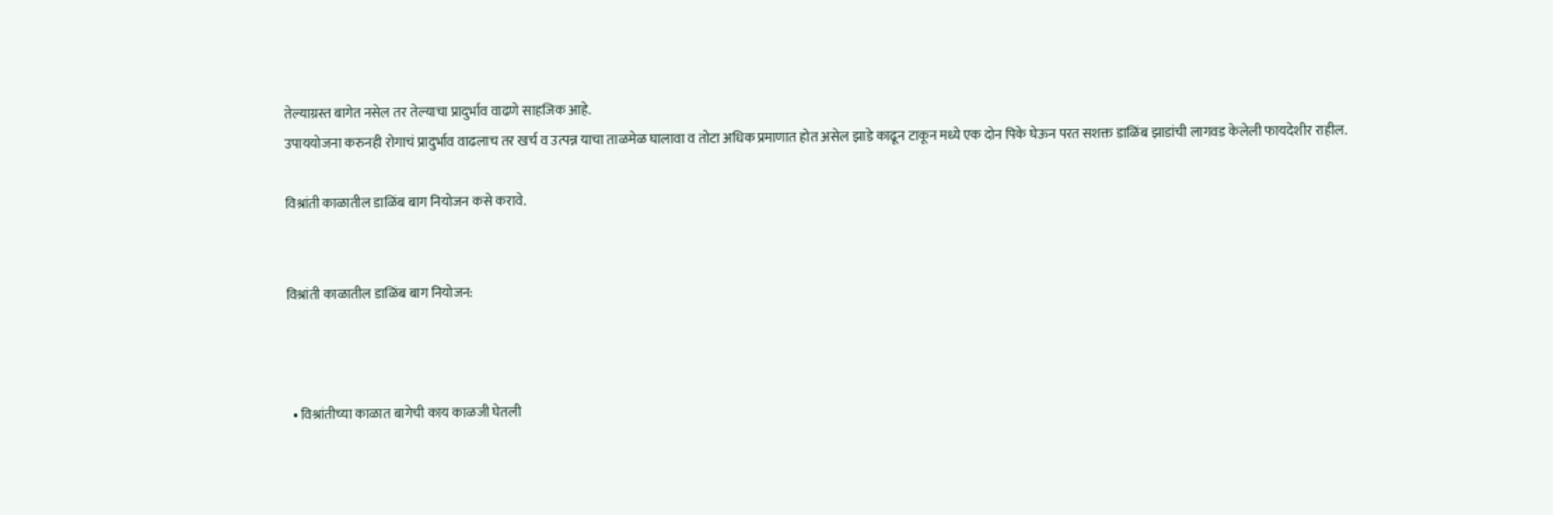तेल्याग्रस्त बागेत नसेल तर तेल्याचा प्रादुर्भाव वाढणे साहजिक आहे.
उपाययोजना करुनही रोगाचं प्रादुर्भाव वाढलाच तर खर्च व उत्पन्न याचा ताळमेळ घालावा व तोटा अधिक प्रमाणात होत असेल झाडे काढून टाकून मध्ये एक दोन पिके घेऊन परत सशक्त डाळिंब झाडांची लागवड केलेली फायदेशीर राहील.

विश्रांती काळातील डाळिंब बाग नियोजन कसे करावे.


विश्रांती काळातील डाळिंब बाग नियोजन:



  • विश्रांतीच्या काळात बागेची काय काळजी घेतली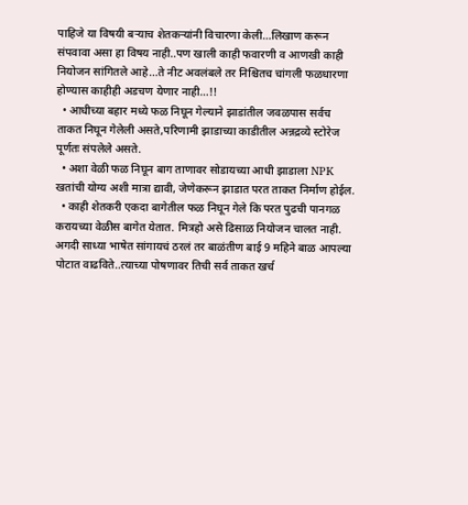पाहिजे या विषयी बऱ्याच शेतकऱ्यांनी विचारणा केली...लिखाण करून संपवावा असा हा विषय नाही..पण खाली काही फवारणी व आणखी काही नियोजन सांगितले आहे...ते नीट अवलंबले तर निश्चितच चांगली फळधारणा होण्यास काहीही अडचण येणार नाही...!!
  • आधीच्या बहार मध्ये फळ निघून गेल्याने झाडांतील जवळपास सर्वच ताकत निघून गेलेली असते,परिणामी झाडाच्या काडीतील अन्नद्रव्ये स्टोरेज पूर्णतः संपलेले असते.
  • अशा वेळी फळ निघून बाग ताणावर सोडायच्या आधी झाडाला NPK खतांची योग्य अशी मात्रा द्यावी, जेणेकरून झाडात परत ताकत निर्माण होईल.
  • काही शेतकरी एकदा बागेतील फळ निघून गेले कि परत पुढची पानगळ करायच्या वेळीस बागेत येतात. मित्रहो असे ढिसाळ नियोजन चालत नाही. अगदी साध्या भाषेत सांगायचं ठरलं तर बाळंतीण बाई 9 महिने बाळ आपल्या पोटात वाढविते..त्याच्या पोषणावर तिची सर्व ताकत खर्च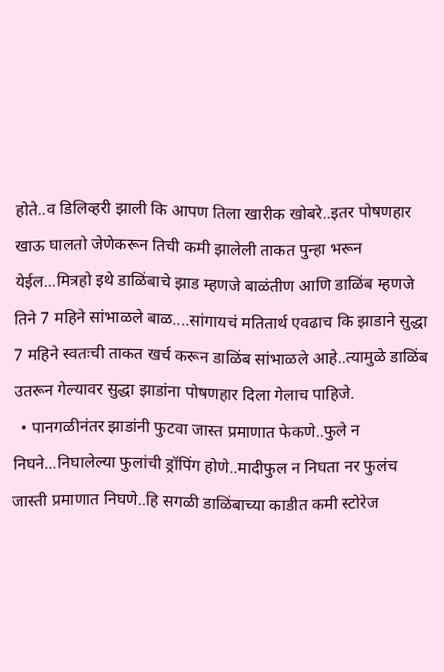होते..व डिलिव्हरी झाली कि आपण तिला खारीक खोबरे..इतर पोषणहार खाऊ घालतो जेणेकरून तिची कमी झालेली ताकत पुन्हा भरून येईल...मित्रहो इथे डाळिंबाचे झाड म्हणजे बाळंतीण आणि डाळिंब म्हणजे तिने 7 महिने सांभाळले बाळ....सांगायचं मतितार्थ एवढाच कि झाडाने सुद्धा 7 महिने स्वतःची ताकत खर्च करून डाळिंब सांभाळले आहे..त्यामुळे डाळिंब उतरून गेल्यावर सुद्धा झाडांना पोषणहार दिला गेलाच पाहिजे.
  • पानगळीनंतर झाडांनी फुटवा जास्त प्रमाणात फेकणे..फुले न निघने...निघालेल्या फुलांची ड्रॉपिंग होणे..मादीफुल न निघता नर फुलंच जास्ती प्रमाणात निघणे..हि सगळी डाळिंबाच्या काडीत कमी स्टोरेज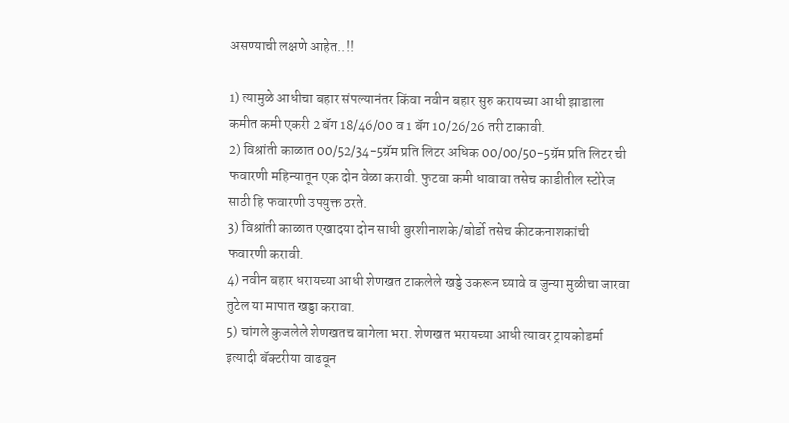असण्याची लक्षणे आहेत..!!

1) त्यामुळे आधीचा बहार संपल्यानंतर किंवा नवीन बहार सुरु करायच्या आधी झाडाला कमीत कमी एकरी 2 बॅग 18/46/00 व 1 बॅग 10/26/26 तरी टाकावी.
2) विश्रांती काळात 00/52/34-5ग्रॅम प्रति लिटर अधिक 00/00/50-5ग्रॅम प्रति लिटर ची फवारणी महिन्यातून एक दोन वेळा करावी. फुटवा कमी धावावा तसेच काडीतील स्टोरेज साठी हि फवारणी उपयुक्त ठरते.
3) विश्रांती काळात एखादया दोन साधी बुरशीनाशके/बोर्डो तसेच कीटकनाशकांची फवारणी करावी.
4) नवीन बहार धरायच्या आधी शेणखत टाकलेले खड्डे उकरून घ्यावे व जुन्या मुळीचा जारवा तुटेल या मापात खड्डा करावा.
5) चांगले कुजलेले शेणखतच बागेला भरा. शेणखत भरायच्या आधी त्यावर ट्रायकोडर्मा इत्यादी बॅक्टरीया वाढवून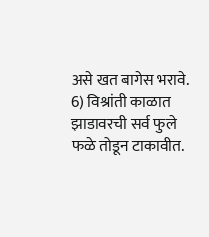असे खत बागेस भरावे.
6) विश्रांती काळात झाडावरची सर्व फुले फळे तोडून टाकावीत.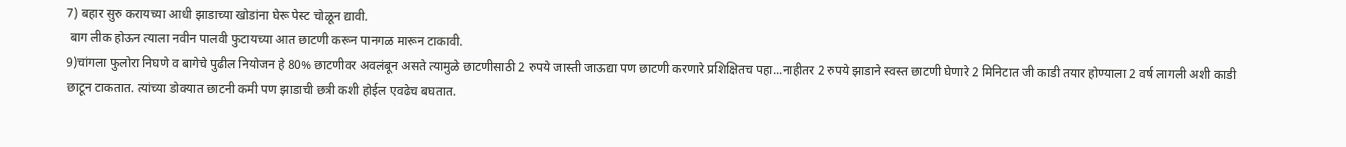7) बहार सुरु करायच्या आधी झाडाच्या खोडांना घेरू पेस्ट चोळून द्यावी.
 बाग लीक होऊन त्याला नवीन पालवी फुटायच्या आत छाटणी करून पानगळ मारून टाकावी.
9)चांगला फुलोरा निघणे व बागेचे पुढील नियोजन हे 80% छाटणीवर अवलंबून असते त्यामुळे छाटणीसाठी 2 रुपये जास्ती जाऊद्या पण छाटणी करणारे प्रशिक्षितच पहा...नाहीतर 2 रुपये झाडाने स्वस्त छाटणी घेणारे 2 मिनिटात जी काडी तयार होण्याला 2 वर्ष लागली अशी काडी छाटून टाकतात. त्यांच्या डोक्यात छाटनी कमी पण झाडाची छत्री कशी होईल एवढेच बघतात.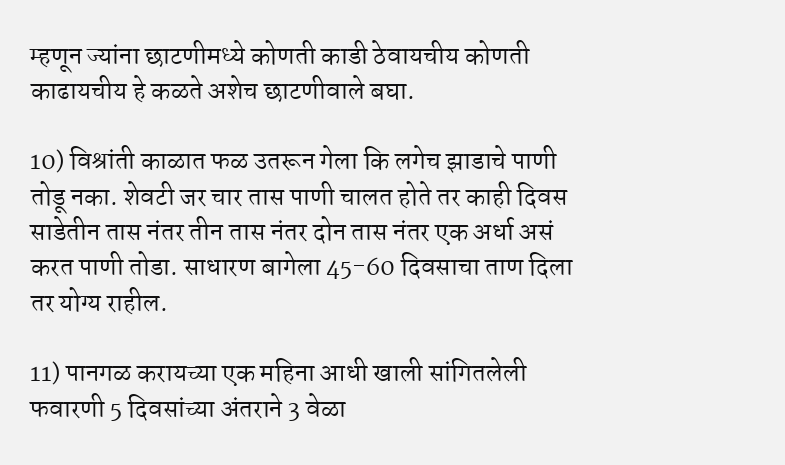म्हणून ज्यांना छाटणीमध्ये कोणती काडी ठेवायचीय कोणती काढायचीय हे कळते अशेच छाटणीवाले बघा.

10) विश्रांती काळात फळ उतरून गेला कि लगेच झाडाचे पाणी तोडू नका. शेवटी जर चार तास पाणी चालत होते तर काही दिवस साडेतीन तास नंतर तीन तास नंतर दोन तास नंतर एक अर्धा असं करत पाणी तोडा. साधारण बागेला 45-60 दिवसाचा ताण दिला तर योग्य राहील.

11) पानगळ करायच्या एक महिना आधी खाली सांगितलेली फवारणी 5 दिवसांच्या अंतराने 3 वेळा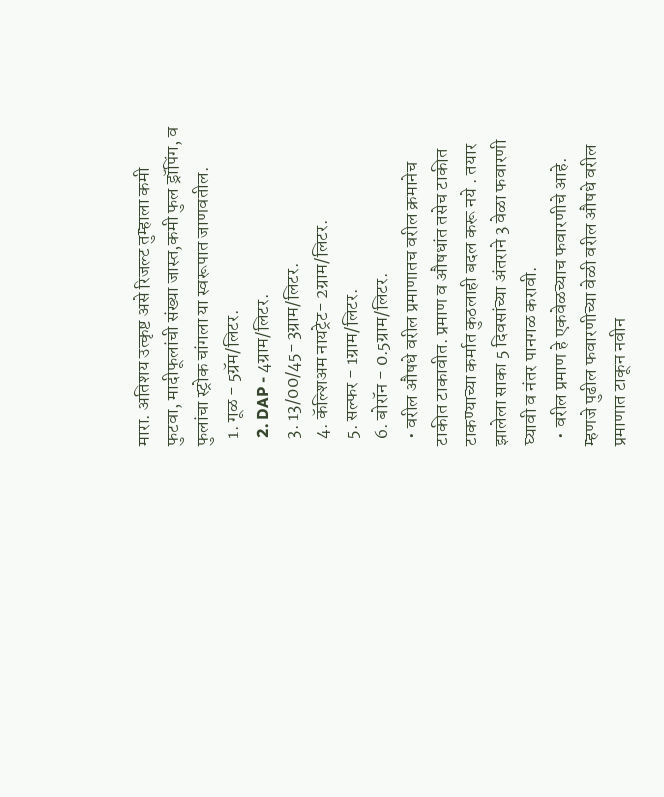मारा. अतिशय उत्कृष्ट असे रिजल्ट तुम्हाला कमी फुटवा, मादीफूलांची संख्या जास्त,कमी फुल ड्रॉपिंग, व फुलांचा स्ट्रोक चांगला या स्वरूपात जाणवतील.
  1. गूळ - 5ग्रॅम/लिटर.
  2. DAP - 4ग्राम/लिटर.
  3. 13/00/45- 3ग्राम/लिटर.
  4. कॅल्शिअम नायट्रेट- 2ग्राम/लिटर.
  5. सल्फर - 1ग्राम/लिटर.
  6. बोरॉन - 0.5ग्राम/लिटर.
  • वरील औषधे वरील प्रमाणातच वरील क्रमानेच टाकीत टाकावीत. प्रमाण व औषधांत तसेच टाकीत टाकण्याच्या कर्मात कुठलाही बदल करू नये . तयार झालेला साका 5 दिवसांच्या अंतराने 3 वेळा फवारणी घ्यावी व नंतर पानगळ करावी.
  • वरील प्रमाण हे एकवेळच्याच फवारणीचे आहे. म्हणजे पुढील फवारणीच्या वेळी वरील औषधे वरील प्रमाणात टाकून नवीन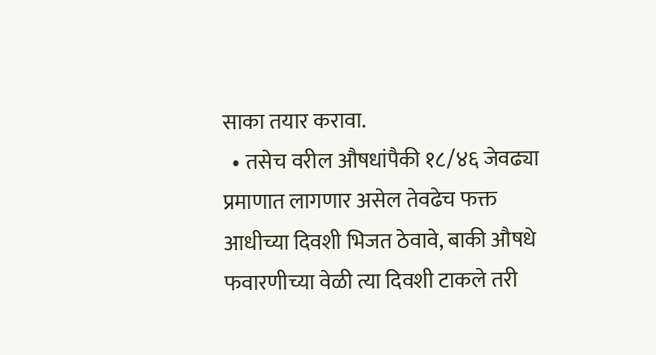साका तयार करावा.
  • तसेच वरील औषधांपैकी १८/४६ जेवढ्या प्रमाणात लागणार असेल तेवढेच फक्त आधीच्या दिवशी भिजत ठेवावे, बाकी औषधे फवारणीच्या वेळी त्या दिवशी टाकले तरी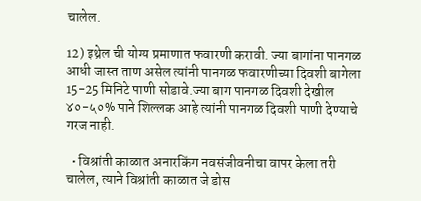चालेल.

12) इथ्रेल ची योग्य प्रमाणात फवारणी करावी. ज्या बागांना पानगळ आधी जास्त ताण असेल त्यांनी पानगळ फवारणीच्या दिवशी बागेला 15-25 मिनिटे पाणी सोडावे.ज्या बाग पानगळ दिवशी देखील ४०-५०% पाने शिल्लक आहे त्यांनी पानगळ दिवशी पाणी देण्याचे गरज नाही.

  • विश्रांती काळात अनारकिंग नवसंजीवनीचा वापर केला तरी चालेल, त्याने विश्रांती काळात जे डोस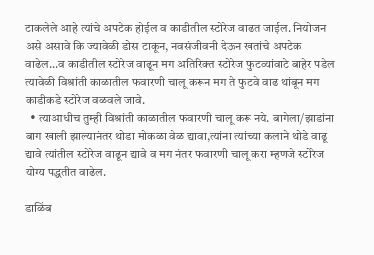टाकलेले आहे त्यांचे अपटेक होईल व काडीतील स्टोरेज वाढत जाईल. नियोजन असे असावे कि ज्यावेळी डोस टाकून, नवसंजीवनी देऊन खतांचे अपटेक वाढेल...व काडीतील स्टोरेज वाढून मग अतिरिक्त स्टोरेज फुटव्यांवाटे बाहेर पडेल त्यावेळी विश्रांती काळातील फवारणी चालू करून मग ते फुटवे वाढ थांबून मग काडीकडे स्टोरेज वळवले जावे.
  • त्याआधीच तुम्ही विश्रांती काळातील फवारणी चालू करू नये. बागेला/झाडांना बाग खाली झाल्यानंतर थोडा मोकळा वेळ द्यावा,त्यांना त्यांच्या कलाने थोडे वाढू द्यावे त्यांतील स्टोरेज वाढून द्यावे व मग नंतर फवारणी चालू करा म्हणजे स्टोरेज योग्य पद्धतीत वाढेल.

डाळिंब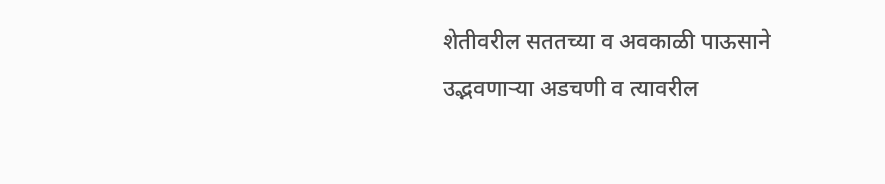शेतीवरील सततच्या व अवकाळी पाऊसाने उद्भवणाऱ्या अडचणी व त्यावरील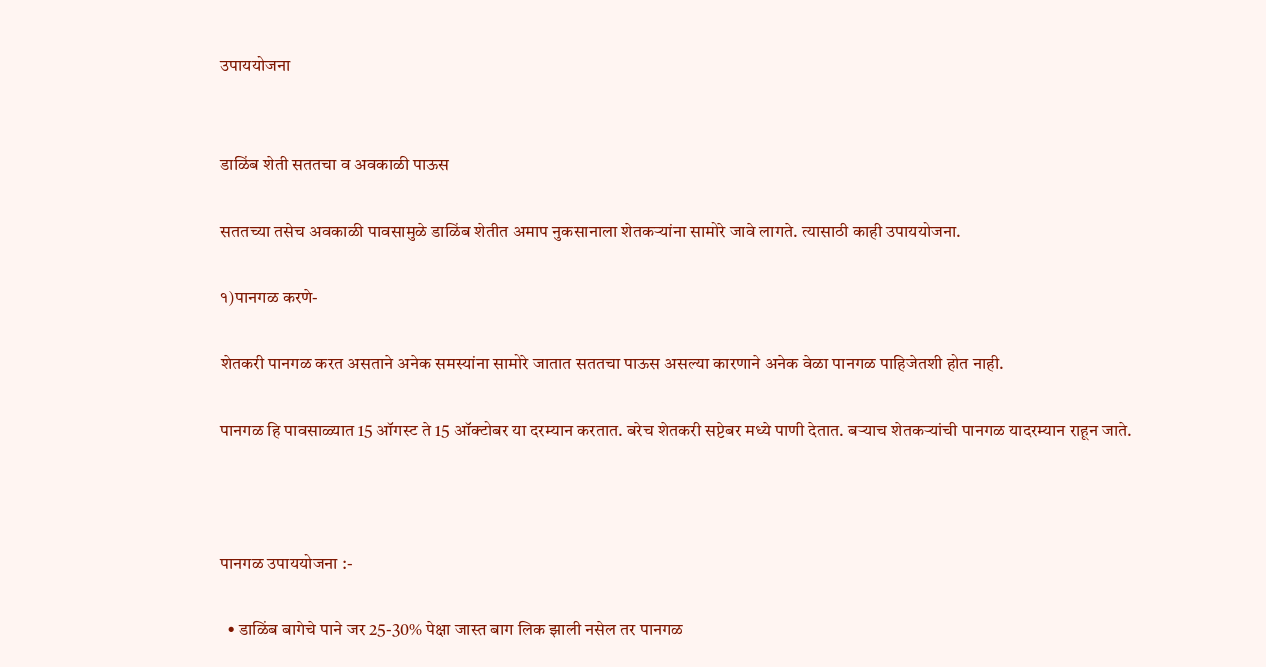उपाययोजना


डाळिंब शेती सततचा व अवकाळी पाऊस

सततच्या तसेच अवकाळी पावसामुळे डाळिंब शेतीत अमाप नुकसानाला शेतकऱ्यांना सामोरे जावे लागते. त्यासाठी काही उपाययोजना.

१)पानगळ करणे-

शेतकरी पानगळ करत असताने अनेक समस्यांना सामोरे जातात सततचा पाऊस असल्या कारणाने अनेक वेळा पानगळ पाहिजेतशी होत नाही.

पानगळ हि पावसाळ्यात 15 ऑगस्ट ते 15 ऑक्टोबर या दरम्यान करतात. बरेच शेतकरी सप्टेबर मध्ये पाणी देतात. बऱ्याच शेतकऱ्यांची पानगळ यादरम्यान राहून जाते.



पानगळ उपाययोजना :-

  • डाळिंब बागेचे पाने जर 25-30% पेक्षा जास्त बाग लिक झाली नसेल तर पानगळ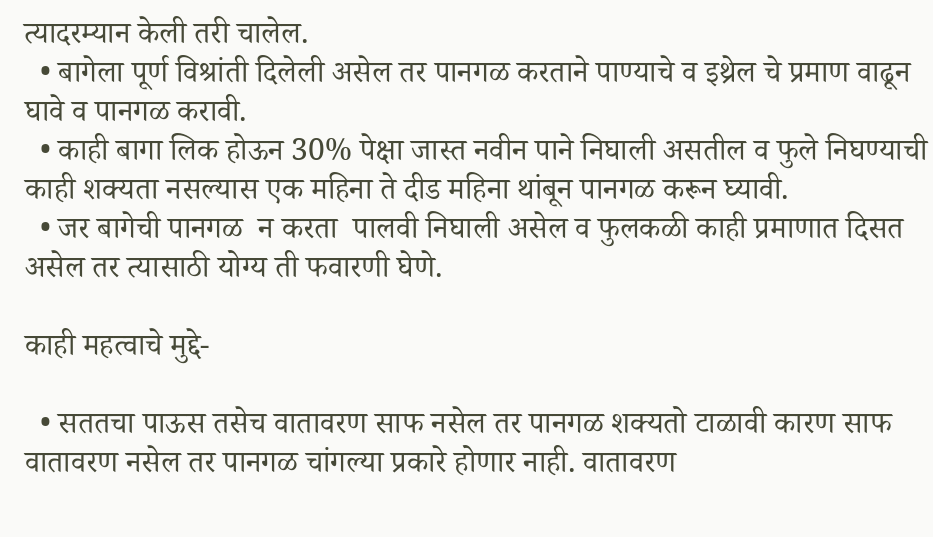त्यादरम्यान केली तरी चालेल.
  • बागेला पूर्ण विश्रांती दिलेली असेल तर पानगळ करताने पाण्याचे व इथ्रेल चे प्रमाण वाढून घावे व पानगळ करावी.
  • काही बागा लिक होऊन 30% पेक्षा जास्त नवीन पाने निघाली असतील व फुले निघण्याची काही शक्यता नसल्यास एक महिना ते दीड महिना थांबून पानगळ करून घ्यावी.
  • जर बागेची पानगळ  न करता  पालवी निघाली असेल व फुलकळी काही प्रमाणात दिसत असेल तर त्यासाठी योग्य ती फवारणी घेणे.

काही महत्वाचे मुद्दे-

  • सततचा पाऊस तसेच वातावरण साफ नसेल तर पानगळ शक्यतो टाळावी कारण साफ वातावरण नसेल तर पानगळ चांगल्या प्रकारे होणार नाही. वातावरण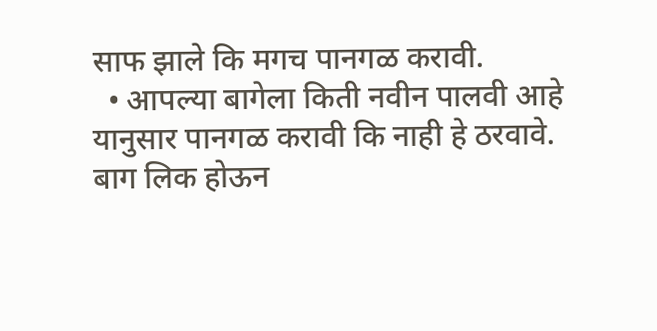साफ झाले कि मगच पानगळ करावी.
  • आपल्या बागेला किती नवीन पालवी आहे यानुसार पानगळ करावी कि नाही हे ठरवावे. बाग लिक होऊन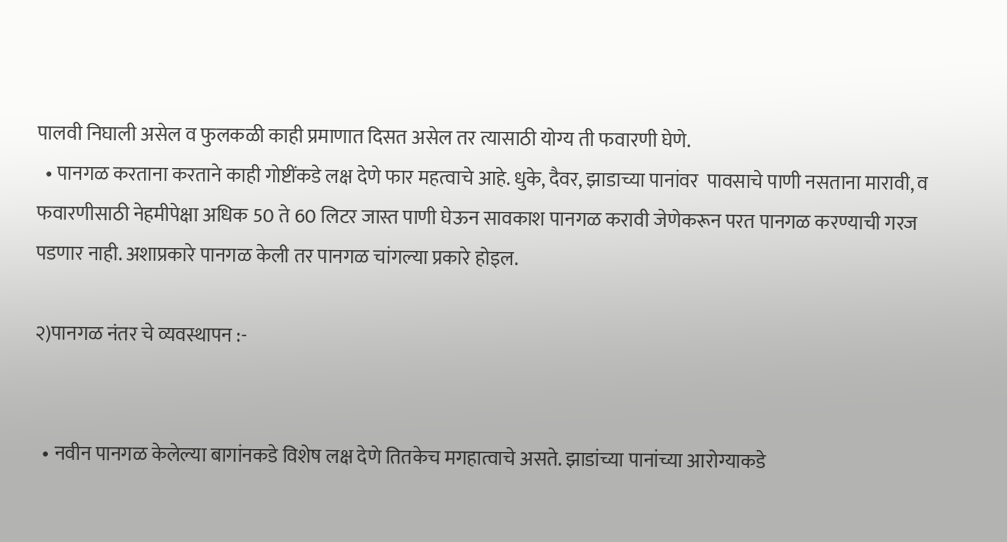पालवी निघाली असेल व फुलकळी काही प्रमाणात दिसत असेल तर त्यासाठी योग्य ती फवारणी घेणे.
  • पानगळ करताना करताने काही गोष्टींकडे लक्ष देणे फार महत्वाचे आहे. धुके, दैवर, झाडाच्या पानांवर  पावसाचे पाणी नसताना मारावी, व फवारणीसाठी नेहमीपेक्षा अधिक 50 ते 60 लिटर जास्त पाणी घेऊन सावकाश पानगळ करावी जेणेकरून परत पानगळ करण्याची गरज पडणार नाही. अशाप्रकारे पानगळ केली तर पानगळ चांगल्या प्रकारे होइल.

२)पानगळ नंतर चे व्यवस्थापन :-


  • नवीन पानगळ केलेल्या बागांनकडे विशेष लक्ष देणे तितकेच मगहात्वाचे असते. झाडांच्या पानांच्या आरोग्याकडे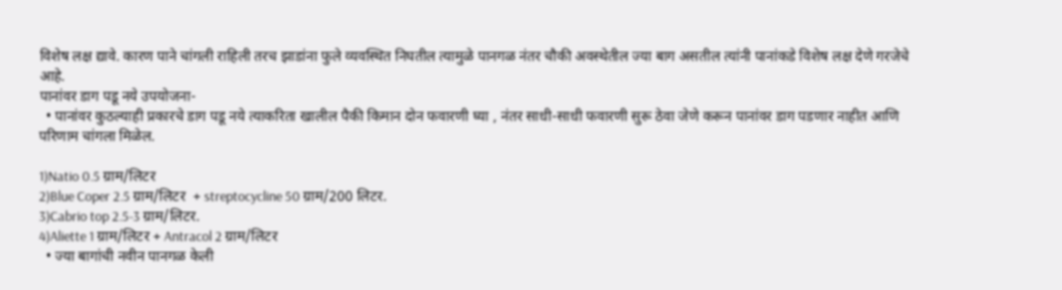विशेष लक्ष द्यावे. कारण पाने चांगली राहिली तरच झाडांना फुले व्यवस्थित निघतील त्यामुळे पानगळ नंतर चौकी अवस्थेतील ज्या बाग असतील त्यांनी पानांकडे विशेष लक्ष देणे गरजेचे आहे.
पानांवर डाग पडू नये उपयोजना-
  • पानांवर कुठल्याही प्रकारचे डाग पडू नये त्याकरिता खालील पैकी किमान दोन फवारणी घ्या , नंतर साधी-साधी फवारणी सुरू ठेवा जेणे करून पानांवर डाग पडणार नाहीत आणि परिणाम चांगला मिळेल.

1)Natio 0.5 ग्राम/लिटर
2)Blue Coper 2.5 ग्राम/लिटर  + streptocycline 50 ग्राम/200 लिटर.
3)Cabrio top 2.5-3 ग्राम/लिटर.
4)Aliette 1 ग्राम/लिटर + Antracol 2 ग्राम/लिटर
  • ज्या बागांची नवीन पानगळ केली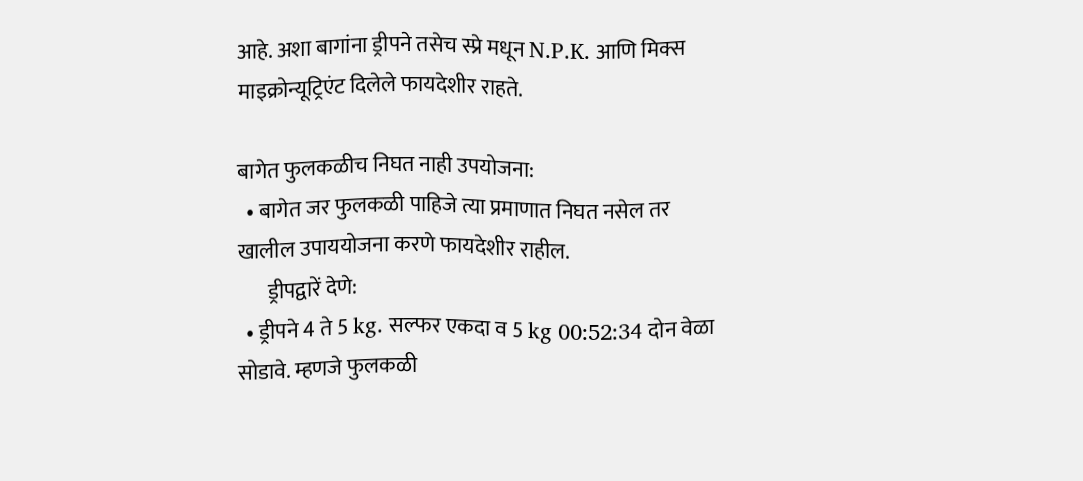आहे. अशा बागांना ड्रीपने तसेच स्प्रे मधून N.P.K. आणि मिक्स माइक्रोन्यूट्रिएंट दिलेले फायदेशीर राहते.

बागेत फुलकळीच निघत नाही उपयोजना:
  • बागेत जर फुलकळी पाहिजे त्या प्रमाणात निघत नसेल तर खालील उपाययोजना करणे फायदेशीर राहील.
       ड्रीपद्वारें देणे:
  • ड्रीपने 4 ते 5 kg. सल्फर एकदा व 5 kg 00:52:34 दोन वेळा सोडावे. म्हणजे फुलकळी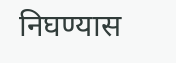निघण्यास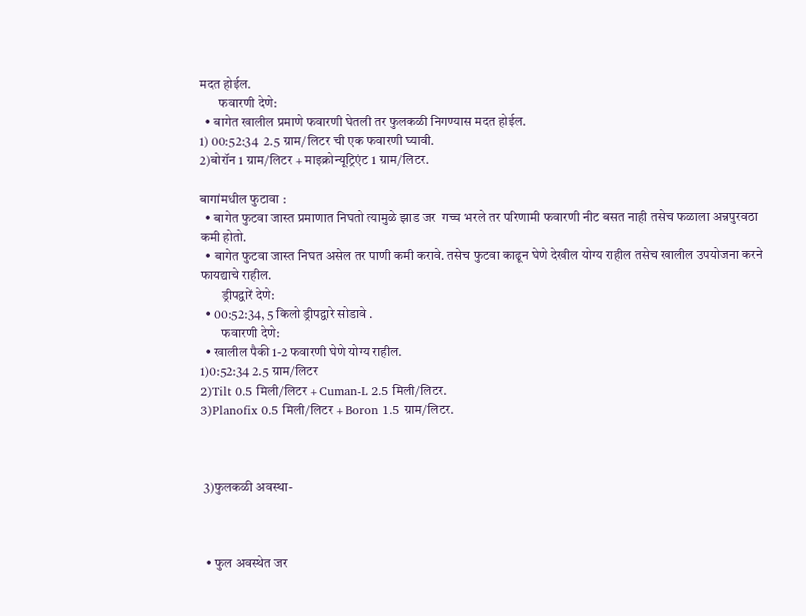मदत होईल.
       फवारणी देणे:
  • बागेत खालील प्रमाणे फवारणी घेतली तर फुलकळी निगण्यास मदत होईल.
1) 00:52:34  2.5 ग्राम/लिटर ची एक फवारणी घ्यावी.
2)बोरॉन 1 ग्राम/लिटर + माइक्रोन्यूट्रिएंट 1 ग्राम/लिटर.

बागांमधील फुटावा :
  • बागेत फुटवा जास्त प्रमाणात निघतो त्यामुळे झाड जर  गच्च भरले तर परिणामी फवारणी नीट बसत नाही तसेच फळाला अन्नपुरवठा कमी होतो.
  • बागेत फुटवा जास्त निघत असेल तर पाणी कमी करावे. तसेच फुटवा काढून घेणे देखील योग्य राहील तसेच खालील उपयोजना करने फायद्याचे राहील.
        ड्रीपद्वारें देणे:
  • 00:52:34, 5 किलो ड्रीपद्वारे सोडावे .
        फवारणी देणे:
  • खालील पैकी 1-2 फवारणी घेणे योग्य राहील.
1)0:52:34 2.5 ग्राम/लिटर
2)Tilt 0.5 मिली/लिटर + Cuman-L 2.5 मिली/लिटर.
3)Planofix 0.5 मिली/लिटर + Boron 1.5 ग्राम/लिटर.



 3)फुलकळी अवस्था-



  • फुल अवस्थेत जर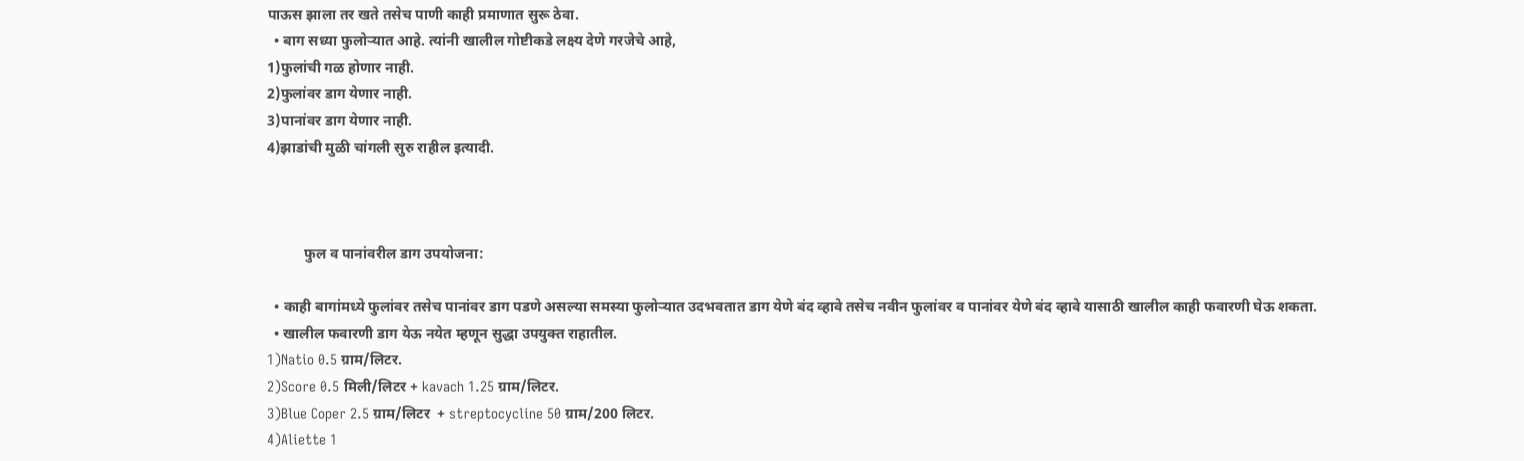पाऊस झाला तर खते तसेच पाणी काही प्रमाणात सुरू ठेवा.
  • बाग सध्या फुलोऱ्यात आहे. त्यांनी खालील गोष्टीकडे लक्ष्य देणे गरजेचे आहे,
1)फुलांची गळ होणार नाही.
2)फुलांवर डाग येणार नाही.
3)पानांवर डाग येणार नाही.
4)झाडांची मुळी चांगली सुरु राहील इत्यादी.



          फुल व पानांवरील डाग उपयोजना:

  • काही बागांमध्ये फुलांवर तसेच पानांवर डाग पडणे असल्या समस्या फुलोऱ्यात उदभवतात डाग येणे बंद व्हावे तसेच नवीन फुलांवर व पानांवर येणे बंद व्हावे यासाठी खालील काही फवारणी घेऊ शकता.
  • खालील फवारणी डाग येऊ नयेत म्हणून सुद्धा उपयुक्त राहातील.
1)Natio 0.5 ग्राम/लिटर.
2)Score 0.5 मिली/लिटर + kavach 1.25 ग्राम/लिटर.
3)Blue Coper 2.5 ग्राम/लिटर  + streptocycline 50 ग्राम/200 लिटर.
4)Aliette 1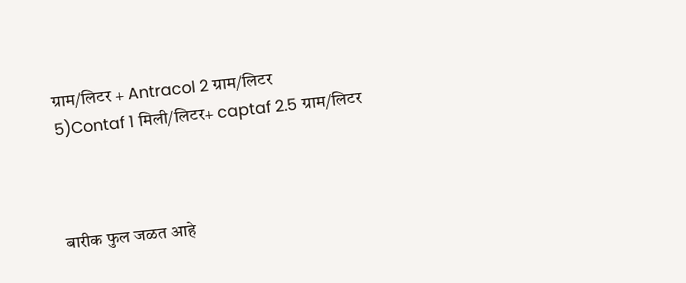ग्राम/लिटर + Antracol 2 ग्राम/लिटर
5)Contaf 1 मिली/लिटर+ captaf 2.5 ग्राम/लिटर



बारीक फुल जळत आहे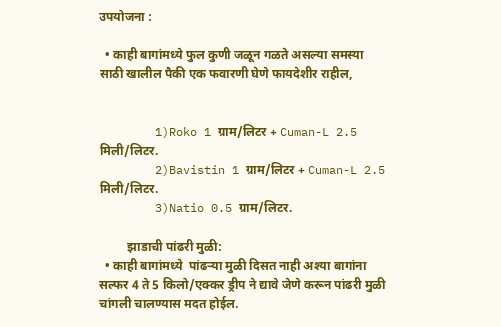उपयोजना :

  • काही बागांमध्ये फुल कुणी जळून गळते असल्या समस्या साठी खालील पैकी एक फवारणी घेणे फायदेशीर राहील,


        1)Roko 1 ग्राम/लिटर + Cuman-L 2.5 मिली/लिटर.
        2)Bavistin 1 ग्राम/लिटर + Cuman-L 2.5 मिली/लिटर.
        3)Natio 0.5 ग्राम/लिटर.

         झाडाची पांढरी मुळी:
  • काही बागांमध्ये  पांढऱ्या मुळी दिसत नाही अश्या बागांना सल्फर 4 ते 5 किलो/एक्कर ड्रीप ने द्यावे जेणे करून पांढरी मुळी चांगली चालण्यास मदत होईल.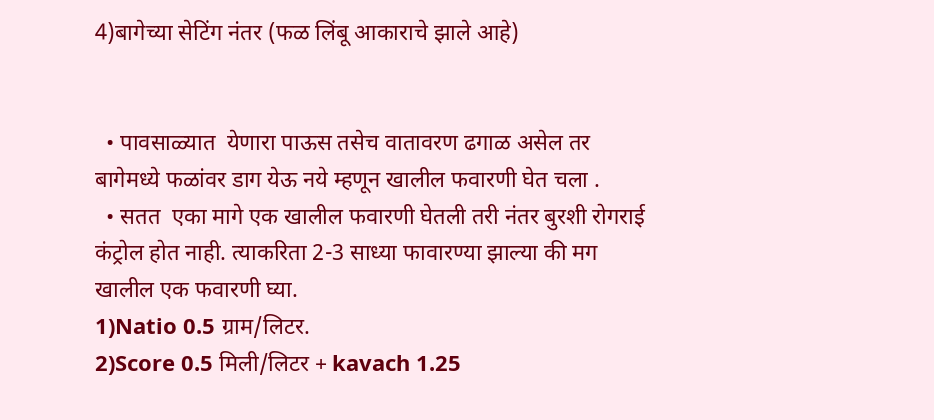4)बागेच्या सेटिंग नंतर (फळ लिंबू आकाराचे झाले आहे)


  • पावसाळ्यात  येणारा पाऊस तसेच वातावरण ढगाळ असेल तर बागेमध्ये फळांवर डाग येऊ नये म्हणून खालील फवारणी घेत चला .
  • सतत  एका मागे एक खालील फवारणी घेतली तरी नंतर बुरशी रोगराई कंट्रोल होत नाही. त्याकरिता 2-3 साध्या फावारण्या झाल्या की मग खालील एक फवारणी घ्या.
1)Natio 0.5 ग्राम/लिटर.
2)Score 0.5 मिली/लिटर + kavach 1.25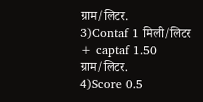ग्राम/लिटर.
3)Contaf 1 मिली/लिटर + captaf 1.50 ग्राम/लिटर.
4)Score 0.5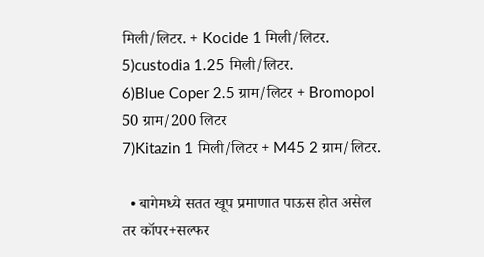मिली/लिटर. + Kocide 1 मिली/लिटर.
5)custodia 1.25 मिली/लिटर.
6)Blue Coper 2.5 ग्राम/लिटर + Bromopol 50 ग्राम/200 लिटर
7)Kitazin 1 मिली/लिटर + M45 2 ग्राम/लिटर.

  • बागेमध्ये सतत खूप प्रमाणात पाऊस होत असेल तर कॉपर+सल्फर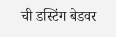ची डस्टिंग बेडवर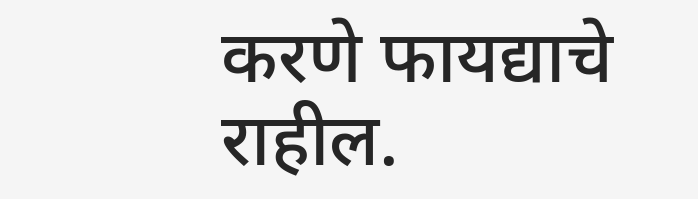करणे फायद्याचे राहील.